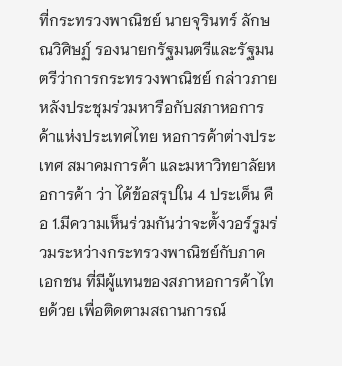ที่กระทรวงพาณิชย์ นายจุรินทร์ ลักษณวิศิษฏ์ รองนายกรัฐมนตรีและรัฐมนตรีว่าการกระทรวงพาณิชย์ กล่าวภายหลังประชุมร่วมหารือกับสภาหอการค้าแห่งประเทศไทย หอการค้าต่างประเทศ สมาคมการค้า และมหาวิทยาลัยหอการค้า ว่า ได้ข้อสรุปใน 4 ประเด็น คือ 1.มีความเห็นร่วมกันว่าจะตั้งวอร์รูมร่วมระหว่างกระทรวงพาณิชย์กับภาคเอกชน ที่มีผู้แทนของสภาหอการค้าไทยด้วย เพื่อติดตามสถานการณ์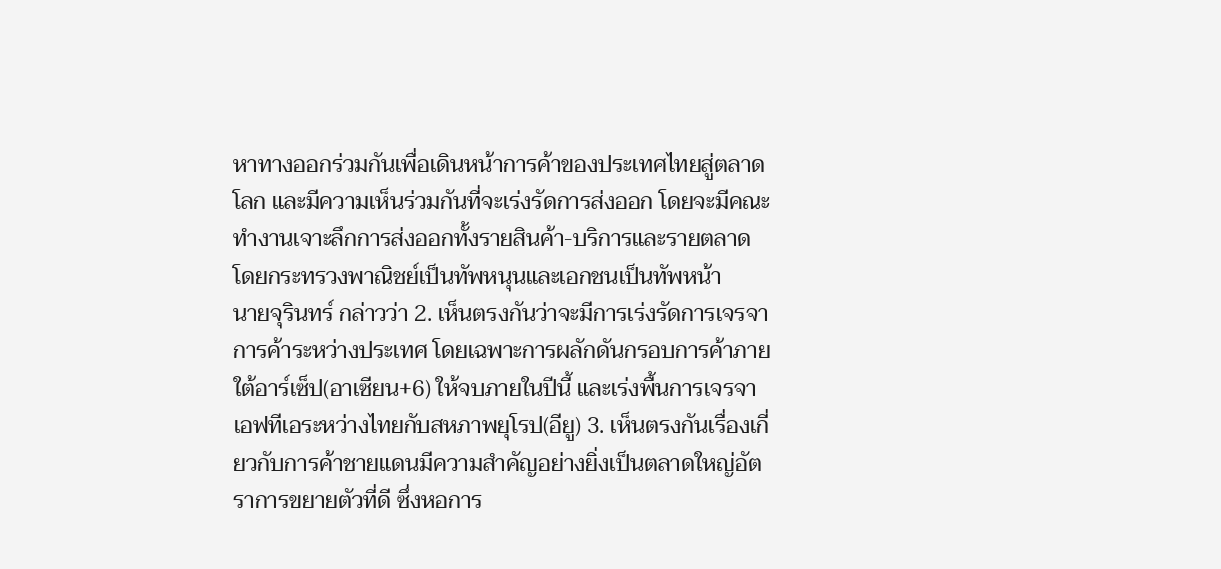หาทางออกร่วมกันเพื่อเดินหน้าการค้าของประเทศไทยสู่ตลาดโลก และมีความเห็นร่วมกันที่จะเร่งรัดการส่งออก โดยจะมีคณะทำงานเจาะลึกการส่งออกทั้งรายสินค้า-บริการและรายตลาด โดยกระทรวงพาณิชย์เป็นทัพหนุนและเอกชนเป็นทัพหน้า
นายจุรินทร์ กล่าวว่า 2. เห็นตรงกันว่าจะมีการเร่งรัดการเจรจาการค้าระหว่างประเทศ โดยเฉพาะการผลักดันกรอบการค้าภายใต้อาร์เซ็ป(อาเซียน+6) ให้จบภายในปีนี้ และเร่งพื้นการเจรจาเอฟทีเอระหว่างไทยกับสหภาพยุโรป(อียู) 3. เห็นตรงกันเรื่องเกี่ยวกับการค้าชายแดนมีความสำคัญอย่างยิ่งเป็นตลาดใหญ่อัตราการขยายตัวที่ดี ซึ่งหอการ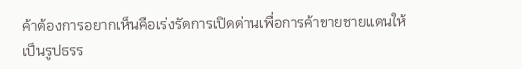ค้าต้องการอยากเห็นคือเร่งรัดการเปิดด่านเพื่อการค้าขายชายแดนให้เป็นรูปธรร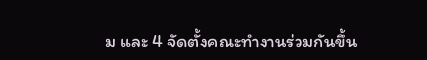ม และ 4 จัดตั้งคณะทำงานร่วมกันขึ้น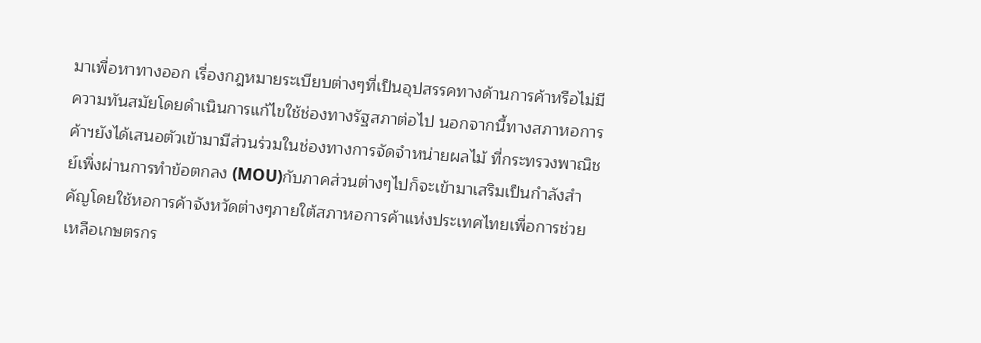มาเพื่อหาทางออก เรื่องกฎหมายระเบียบต่างๆที่เป็นอุปสรรคทางด้านการค้าหรือไม่มีความทันสมัยโดยดำเนินการแก้ไขใช้ช่องทางรัฐสภาต่อไป นอกจากนี้ทางสภาหอการค้าฯยังได้เสนอตัวเข้ามามีส่วนร่วมในช่องทางการจัดจำหน่ายผลไม้ ที่กระทรวงพาณิชย์เพิ่งผ่านการทำข้อตกลง (MOU)กับภาคส่วนต่างๆไปก็จะเข้ามาเสริมเป็นกำลังสำคัญโดยใช้หอการค้าจังหวัดต่างๆภายใต้สภาหอการค้าแห่งประเทศไทยเพื่อการช่วยเหลือเกษตรกร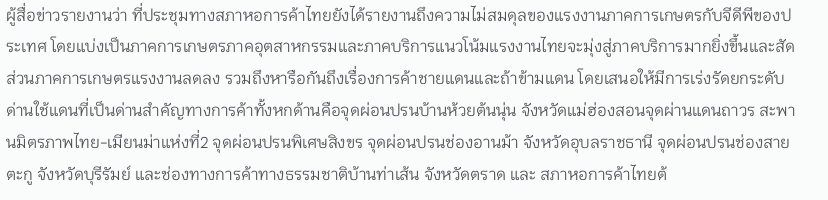ผู้สื่อข่าวรายงานว่า ที่ประชุมทางสภาหอการค้าไทยยังได้รายงานถึงความไม่สมดุลของแรงงานภาคการเกษตรกับจีดีพีของประเทศ โดยแบ่งเป็นภาคการเกษตรภาคอุตสาหกรรมและภาคบริการแนวโน้มแรงงานไทยจะมุ่งสู่ภาคบริการมากยิ่งขึ้นและสัดส่วนภาคการเกษตรแรงงานลดลง รวมถึงหารือกันถึงเรื่องการค้าชายแดนและถ้าข้ามแดน โดยเสนอให้มีการเร่งรัดยกระดับด่านใช้แดนที่เป็นด่านสำคัญทางการค้าทั้งหกด้านคือจุดผ่อนปรนบ้านห้วยต้นนุ่น จังหวัดแม่ฮ่องสอนจุดผ่านแดนถาวร สะพานมิตรภาพไทย-เมียนม่าแห่งที่2 จุดผ่อนปรนพิเศษสิงขร จุดผ่อนปรนช่องอานม้า จังหวัดอุบลราชธานี จุดผ่อนปรนช่องสายตะกู จังหวัดบุรีรัมย์ และช่องทางการค้าทางธรรมชาติบ้านท่าเส้น จังหวัดตราด และ สภาหอการค้าไทยต้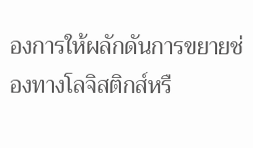องการให้ผลักดันการขยายช่องทางโลจิสติกส์หรื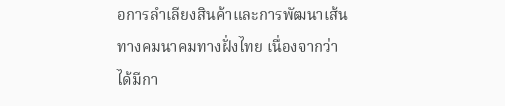อการลำเลียงสินค้าและการพัฒนาเส้นทางคมนาคมทางฝั่งไทย เนื่องจากว่าได้มีกา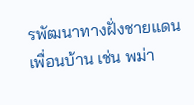รพัฒนาทางฝั่งชายแดนเพื่อนบ้าน เช่น พม่า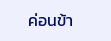ค่อนข้า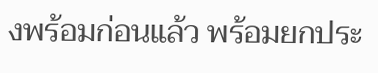งพร้อมก่อนแล้ว พร้อมยกประ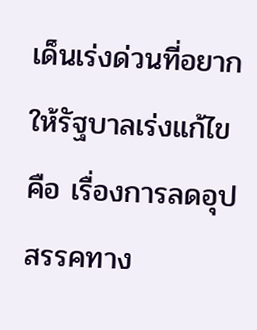เด็นเร่งด่วนที่อยากให้รัฐบาลเร่งแก้ไข คือ เรื่องการลดอุปสรรคทาง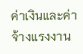ค่าเงินและค่าจ้างแรงงาน